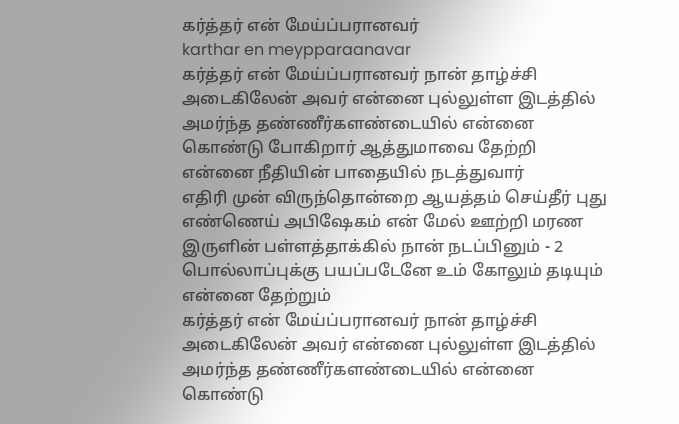கர்த்தர் என் மேய்ப்பரானவர்
karthar en meypparaanavar
கர்த்தர் என் மேய்ப்பரானவர் நான் தாழ்ச்சி அடைகிலேன் அவர் என்னை புல்லுள்ள இடத்தில் அமர்ந்த தண்ணீர்களண்டையில் என்னை கொண்டு போகிறார் ஆத்துமாவை தேற்றி என்னை நீதியின் பாதையில் நடத்துவார்
எதிரி முன் விருந்தொன்றை ஆயத்தம் செய்தீர் புது எண்ணெய் அபிஷேகம் என் மேல் ஊற்றி மரண இருளின் பள்ளத்தாக்கில் நான் நடப்பினும் - 2 பொல்லாப்புக்கு பயப்படேனே உம் கோலும் தடியும் என்னை தேற்றும்
கர்த்தர் என் மேய்ப்பரானவர் நான் தாழ்ச்சி அடைகிலேன் அவர் என்னை புல்லுள்ள இடத்தில் அமர்ந்த தண்ணீர்களண்டையில் என்னை கொண்டு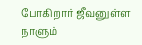போகிறார் ஜீவனுள்ள நாளும்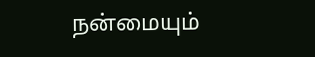நன்மையும்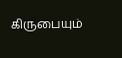கிருபையும்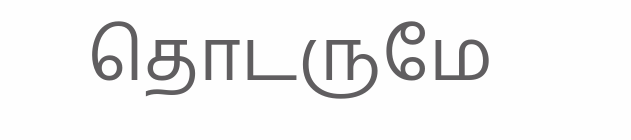தொடருமே